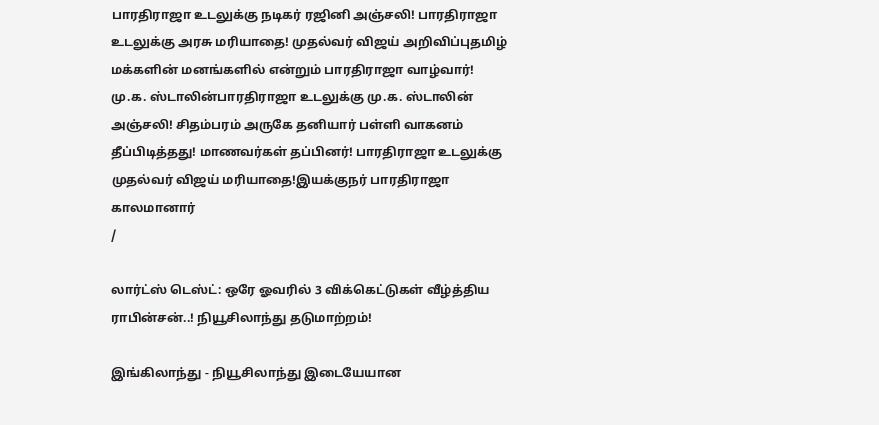பாரதிராஜா உடலுக்கு நடிகர் ரஜினி அஞ்சலி! பாரதிராஜா உடலுக்கு அரசு மரியாதை! முதல்வர் விஜய் அறிவிப்புதமிழ் மக்களின் மனங்களில் என்றும் பாரதிராஜா வாழ்வார்! மு.க. ஸ்டாலின்பாரதிராஜா உடலுக்கு மு.க. ஸ்டாலின் அஞ்சலி! சிதம்பரம் அருகே தனியார் பள்ளி வாகனம் தீப்பிடித்தது! மாணவர்கள் தப்பினர்! பாரதிராஜா உடலுக்கு முதல்வர் விஜய் மரியாதை!இயக்குநர் பாரதிராஜா காலமானார்
/

லார்ட்ஸ் டெஸ்ட்: ஒரே ஓவரில் 3 விக்கெட்டுகள் வீழ்த்திய ராபின்சன்..! நியூசிலாந்து தடுமாற்றம்!

இங்கிலாந்து - நியூசிலாந்து இடையேயான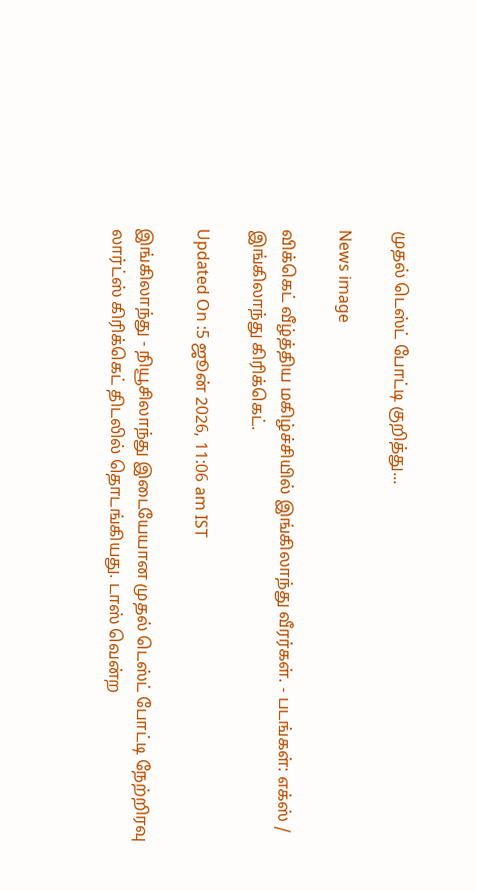முதல் டெஸ்ட் போட்டி குறித்து...

News image

விக்கெட் வீழ்த்திய மகிழ்ச்சியில் இங்கிலாந்து வீரர்கள். - படங்கள்: எக்ஸ் / இங்கிலாந்து கிரிக்கெட்.

Updated On :5 ஜூன் 2026, 11:06 am IST

இங்கிலாந்து - நியூசிலாந்து இடையேயான முதல் டெஸ்ட் போட்டி நேற்றிரவு லார்ட்ஸ் கிரிக்கெட் திடலில் தொடங்கியது. டாஸ் வென்ற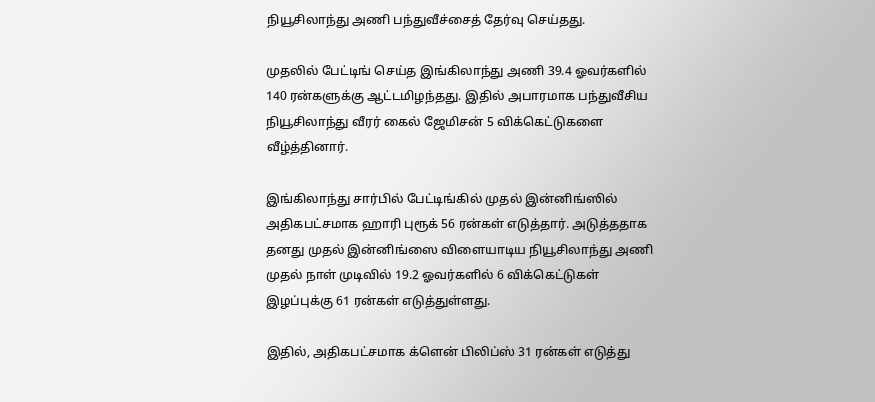நியூசிலாந்து அணி பந்துவீச்சைத் தேர்வு செய்தது.

முதலில் பேட்டிங் செய்த இங்கிலாந்து அணி 39.4 ஓவர்களில் 140 ரன்களுக்கு ஆட்டமிழந்தது. இதில் அபாரமாக பந்துவீசிய நியூசிலாந்து வீரர் கைல் ஜேமிசன் 5 விக்கெட்டுகளை வீழ்த்தினார்.

இங்கிலாந்து சார்பில் பேட்டிங்கில் முதல் இன்னிங்ஸில் அதிகபட்சமாக ஹாரி புரூக் 56 ரன்கள் எடுத்தார். அடுத்ததாக தனது முதல் இன்னிங்ஸை விளையாடிய நியூசிலாந்து அணி முதல் நாள் முடிவில் 19.2 ஓவர்களில் 6 விக்கெட்டுகள் இழப்புக்கு 61 ரன்கள் எடுத்துள்ளது.

இதில், அதிகபட்சமாக க்ளென் பிலிப்ஸ் 31 ரன்கள் எடுத்து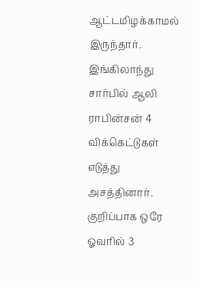ஆட்டமிழக்காமல் இருந்தார். இங்கிலாந்து சார்பில் ஆலி ராபின்சன் 4 விக்கெட்டுகள் எடுத்து அசத்தினார். குறிப்பாக ஒரே ஓவரில் 3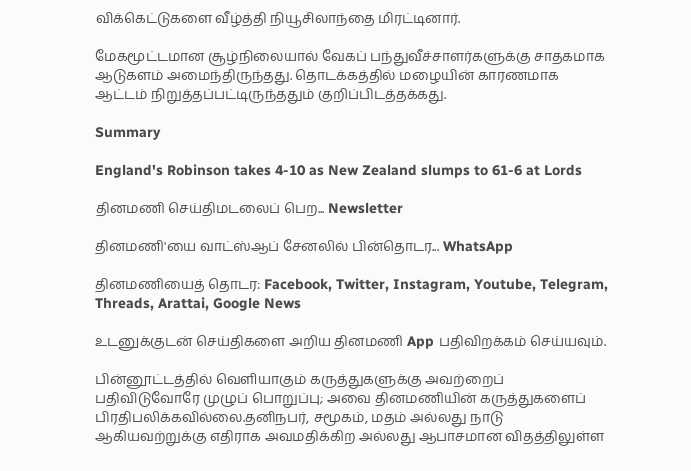விக்கெட்டுகளை வீழ்த்தி நியூசிலாந்தை மிரட்டினார்.

மேகமூட்டமான சூழ்நிலையால் வேகப் பந்துவீச்சாளர்களுக்கு சாதகமாக ஆடுகளம் அமைந்திருந்தது. தொடக்கத்தில் மழையின் காரணமாக ஆட்டம் நிறுத்தப்பட்டிருந்ததும் குறிப்பிடத்தக்கது.

Summary

England's Robinson takes 4-10 as New Zealand slumps to 61-6 at Lords

தினமணி செய்திமடலைப் பெற... Newsletter

தினமணி'யை வாட்ஸ்ஆப் சேனலில் பின்தொடர... WhatsApp

தினமணியைத் தொடர: Facebook, Twitter, Instagram, Youtube, Telegram, Threads, Arattai, Google News

உடனுக்குடன் செய்திகளை அறிய தினமணி App பதிவிறக்கம் செய்யவும்.

பின்னூட்டத்தில் வெளியாகும் கருத்துகளுக்கு அவற்றைப் பதிவிடுவோரே முழுப் பொறுப்பு; அவை தினமணியின் கருத்துகளைப் பிரதிபலிக்கவில்லை.தனிநபர், சமூகம், மதம் அல்லது நாடு ஆகியவற்றுக்கு எதிராக அவமதிக்கிற அல்லது ஆபாசமான விதத்திலுள்ள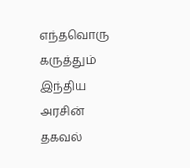எந்தவொரு கருத்தும் இந்திய அரசின் தகவல்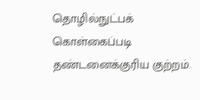தொழில்நுட்பக் கொள்கைப்படி தண்டனைக்குரிய குற்றம்.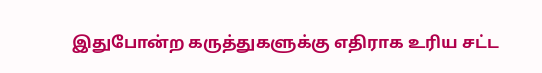இதுபோன்ற கருத்துகளுக்கு எதிராக உரிய சட்ட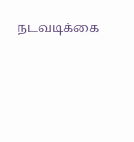நடவடிக்கை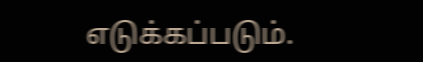எடுக்கப்படும்.